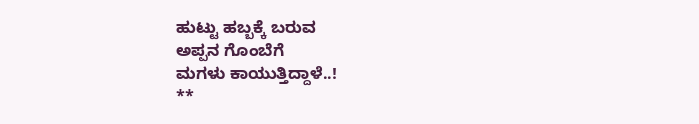ಹುಟ್ಟು ಹಬ್ಬಕ್ಕೆ ಬರುವ
ಅಪ್ಪನ ಗೊಂಬೆಗೆ
ಮಗಳು ಕಾಯುತ್ತಿದ್ದಾಳೆ..!
**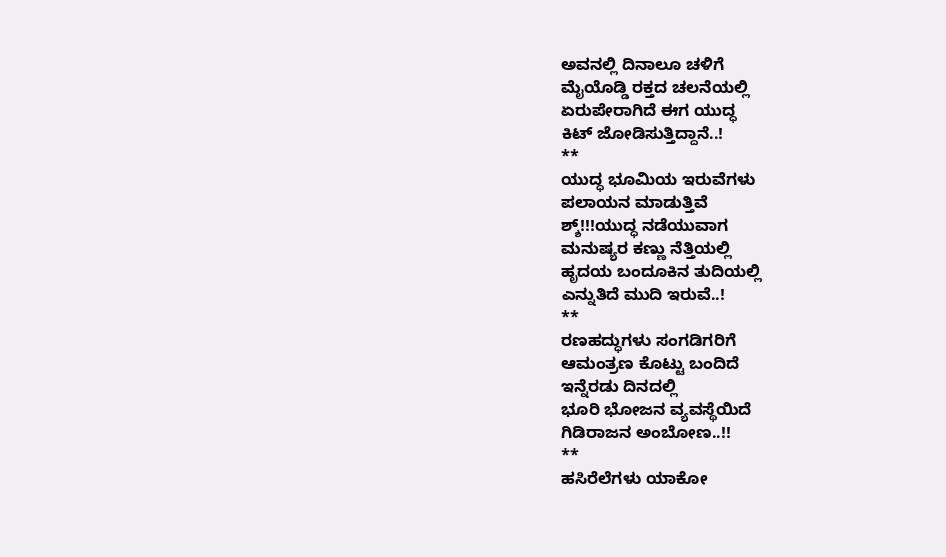ಅವನಲ್ಲಿ ದಿನಾಲೂ ಚಳಿಗೆ
ಮೈಯೊಡ್ಡಿ ರಕ್ತದ ಚಲನೆಯಲ್ಲಿ
ಏರುಪೇರಾಗಿದೆ ಈಗ ಯುದ್ಧ
ಕಿಟ್ ಜೋಡಿಸುತ್ತಿದ್ದಾನೆ..!
**
ಯುದ್ಧ ಭೂಮಿಯ ಇರುವೆಗಳು
ಪಲಾಯನ ಮಾಡುತ್ತಿವೆ
ಶ್ಶ್!!!ಯುದ್ಧ ನಡೆಯುವಾಗ
ಮನುಷ್ಯರ ಕಣ್ಣು ನೆತ್ತಿಯಲ್ಲಿ
ಹೃದಯ ಬಂದೂಕಿನ ತುದಿಯಲ್ಲಿ
ಎನ್ನುತಿದೆ ಮುದಿ ಇರುವೆ..!
**
ರಣಹದ್ಧುಗಳು ಸಂಗಡಿಗರಿಗೆ
ಆಮಂತ್ರಣ ಕೊಟ್ಟು ಬಂದಿದೆ
ಇನ್ನೆರಡು ದಿನದಲ್ಲಿ
ಭೂರಿ ಭೋಜನ ವ್ಯವಸ್ಥೆಯಿದೆ
ಗಿಡಿರಾಜನ ಅಂಬೋಣ..!!
**
ಹಸಿರೆಲೆಗಳು ಯಾಕೋ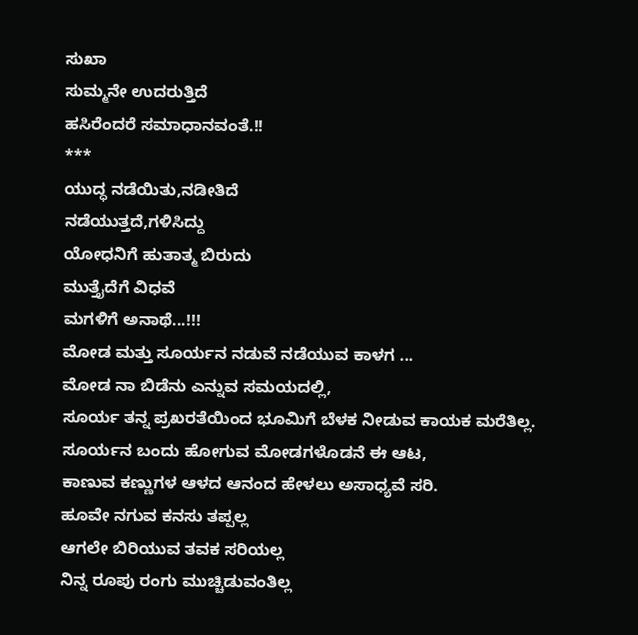ಸುಖಾ
ಸುಮ್ಮನೇ ಉದರುತ್ತಿದೆ
ಹಸಿರೆಂದರೆ ಸಮಾಧಾನವಂತೆ.!!
***
ಯುದ್ಧ ನಡೆಯಿತು,ನಡೀತಿದೆ
ನಡೆಯುತ್ತದೆ,ಗಳಿಸಿದ್ದು
ಯೋಧನಿಗೆ ಹುತಾತ್ಮ ಬಿರುದು
ಮುತ್ತೈದೆಗೆ ವಿಧವೆ
ಮಗಳಿಗೆ ಅನಾಥೆ...!!!
ಮೋಡ ಮತ್ತು ಸೂರ್ಯನ ನಡುವೆ ನಡೆಯುವ ಕಾಳಗ ...
ಮೋಡ ನಾ ಬಿಡೆನು ಎನ್ನುವ ಸಮಯದಲ್ಲಿ,
ಸೂರ್ಯ ತನ್ನ ಪ್ರಖರತೆಯಿಂದ ಭೂಮಿಗೆ ಬೆಳಕ ನೀಡುವ ಕಾಯಕ ಮರೆತಿಲ್ಲ.
ಸೂರ್ಯನ ಬಂದು ಹೋಗುವ ಮೋಡಗಳೊಡನೆ ಈ ಆಟ,
ಕಾಣುವ ಕಣ್ಣುಗಳ ಆಳದ ಆನಂದ ಹೇಳಲು ಅಸಾಧ್ಯವೆ ಸರಿ.
ಹೂವೇ ನಗುವ ಕನಸು ತಪ್ಪಲ್ಲ
ಆಗಲೇ ಬಿರಿಯುವ ತವಕ ಸರಿಯಲ್ಲ
ನಿನ್ನ ರೂಪು ರಂಗು ಮುಚ್ಚಿಡುವಂತಿಲ್ಲ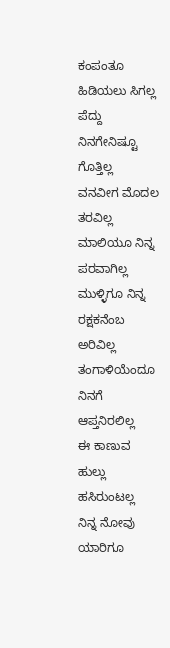ಕಂಪಂತೂ ಹಿಡಿಯಲು ಸಿಗಲ್ಲ
ಪೆದ್ದು ನಿನಗೇನಿಷ್ಟೂ ಗೊತ್ತಿಲ್ಲ
ವನವೀಗ ಮೊದಲ ತರವಿಲ್ಲ
ಮಾಲಿಯೂ ನಿನ್ನ ಪರವಾಗಿಲ್ಲ
ಮುಳ್ಳಿಗೂ ನಿನ್ನ ರಕ್ಷಕನೆಂಬ ಅರಿವಿಲ್ಲ
ತಂಗಾಳಿಯೆಂದೂ ನಿನಗೆ ಆಪ್ತನಿರಲಿಲ್ಲ
ಈ ಕಾಣುವ ಹುಲ್ಲು ಹಸಿರುಂಟಲ್ಲ
ನಿನ್ನ ನೋವು ಯಾರಿಗೂ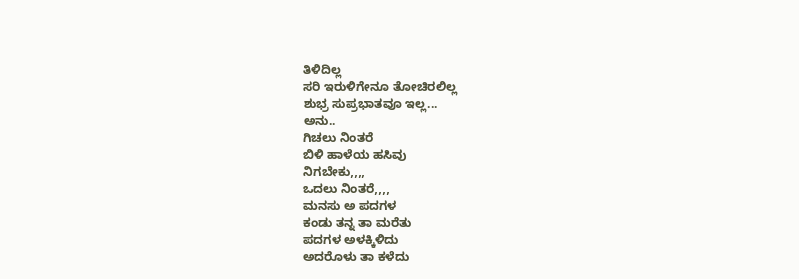ತಿಳಿದಿಲ್ಲ
ಸರಿ ಇರುಳಿಗೇನೂ ತೋಚಿರಲಿಲ್ಲ
ಶುಭ್ರ ಸುಪ್ರಭಾತವೂ ಇಲ್ಲ...
ಅನು..
ಗಿಚಲು ನಿಂತರೆ
ಬಿಳಿ ಹಾಳೆಯ ಹಸಿವು
ನಿಗಬೇಕು,,,,
ಒದಲು ನಿಂತರೆ,,,,
ಮನಸು ಅ ಪದಗಳ
ಕಂಡು ತನ್ನ ತಾ ಮರೆತು
ಪದಗಳ ಅಳಕ್ಕಿಳಿದು
ಅದರೊಳು ತಾ ಕಳೆದು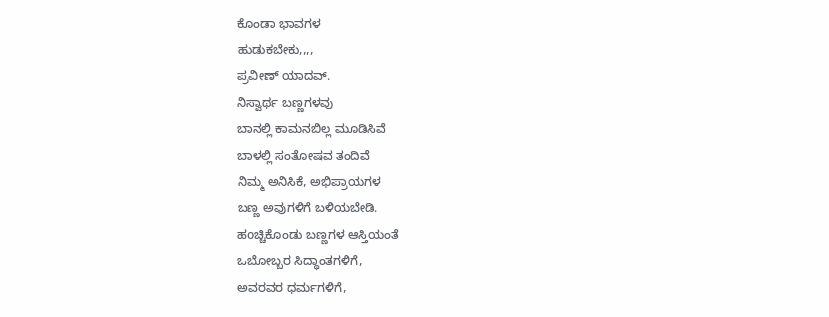ಕೊಂಡಾ ಭಾವಗಳ
ಹುಡುಕಬೇಕು,,,,
ಪ್ರವೀಣ್ ಯಾದವ್.
ನಿಸ್ವಾರ್ಥ ಬಣ್ಣಗಳವು
ಬಾನಲ್ಲಿ ಕಾಮನಬಿಲ್ಲ ಮೂಡಿಸಿವೆ
ಬಾಳಲ್ಲಿ ಸಂತೋಷವ ತಂದಿವೆ
ನಿಮ್ಮ ಅನಿಸಿಕೆ, ಅಭಿಪ್ರಾಯಗಳ
ಬಣ್ಣ ಅವುಗಳಿಗೆ ಬಳಿಯಬೇಡಿ.
ಹoಚ್ಚಿಕೊಂಡು ಬಣ್ಣಗಳ ಆಸ್ತಿಯಂತೆ
ಒಬೋಬ್ಬರ ಸಿದ್ಧಾಂತಗಳಿಗೆ,
ಅವರವರ ಧರ್ಮಗಳಿಗೆ,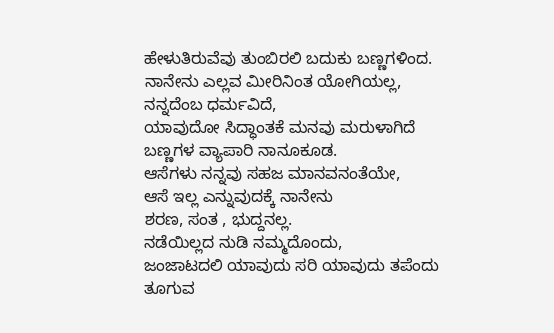ಹೇಳುತಿರುವೆವು ತುಂಬಿರಲಿ ಬದುಕು ಬಣ್ಣಗಳಿಂದ.
ನಾನೇನು ಎಲ್ಲವ ಮೀರಿನಿಂತ ಯೋಗಿಯಲ್ಲ,
ನನ್ನದೆಂಬ ಧರ್ಮವಿದೆ,
ಯಾವುದೋ ಸಿದ್ಧಾಂತಕೆ ಮನವು ಮರುಳಾಗಿದೆ
ಬಣ್ಣಗಳ ವ್ಯಾಪಾರಿ ನಾನೂಕೂಡ.
ಆಸೆಗಳು ನನ್ನವು ಸಹಜ ಮಾನವನಂತೆಯೇ,
ಆಸೆ ಇಲ್ಲ ಎನ್ನುವುದಕ್ಕೆ ನಾನೇನು
ಶರಣ, ಸಂತ , ಭುದ್ದನಲ್ಲ.
ನಡೆಯಿಲ್ಲದ ನುಡಿ ನಮ್ಮದೊಂದು,
ಜಂಜಾಟದಲಿ ಯಾವುದು ಸರಿ ಯಾವುದು ತಪೆಂದು
ತೂಗುವ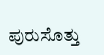ಪುರುಸೊತ್ತು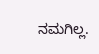ನಮಗಿಲ್ಲ.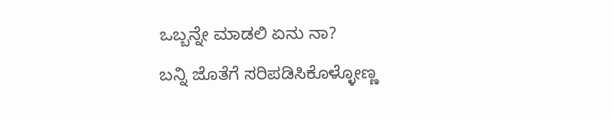ಒಬ್ಬನ್ನೇ ಮಾಡಲಿ ಏನು ನಾ?
ಬನ್ನಿ ಜೊತೆಗೆ ಸರಿಪಡಿಸಿಕೊಳ್ಳೋಣ್ಣ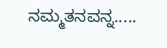ನಮ್ಮತನವನ್ನ.....